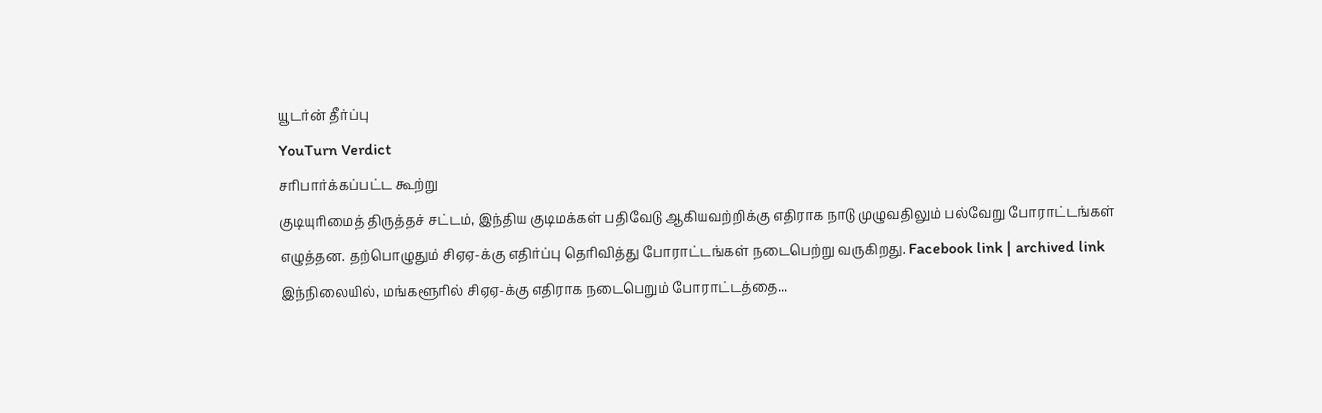யூடர்ன் தீர்ப்பு
YouTurn Verdict
சரிபார்க்கப்பட்ட கூற்று
குடியுரிமைத் திருத்தச் சட்டம், இந்திய குடிமக்கள் பதிவேடு ஆகியவற்றிக்கு எதிராக நாடு முழுவதிலும் பல்வேறு போராட்டங்கள் எழுத்தன. தற்பொழுதும் சிஏஏ-க்கு எதிர்ப்பு தெரிவித்து போராட்டங்கள் நடைபெற்று வருகிறது. Facebook link | archived link இந்நிலையில், மங்களூரில் சிஏஏ-க்கு எதிராக நடைபெறும் போராட்டத்தை...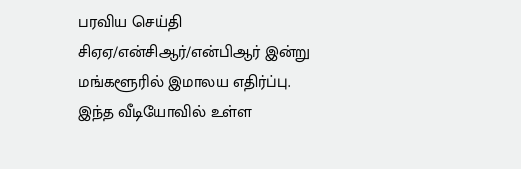பரவிய செய்தி
சிஏஏ/என்சிஆர்/என்பிஆர் இன்று மங்களூரில் இமாலய எதிர்ப்பு. இந்த வீடியோவில் உள்ள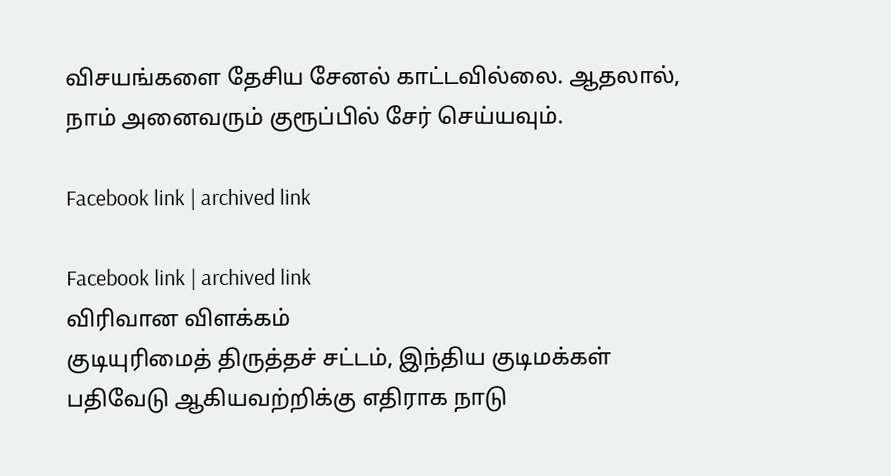விசயங்களை தேசிய சேனல் காட்டவில்லை. ஆதலால், நாம் அனைவரும் குரூப்பில் சேர் செய்யவும்.

Facebook link | archived link

Facebook link | archived link
விரிவான விளக்கம்
குடியுரிமைத் திருத்தச் சட்டம், இந்திய குடிமக்கள் பதிவேடு ஆகியவற்றிக்கு எதிராக நாடு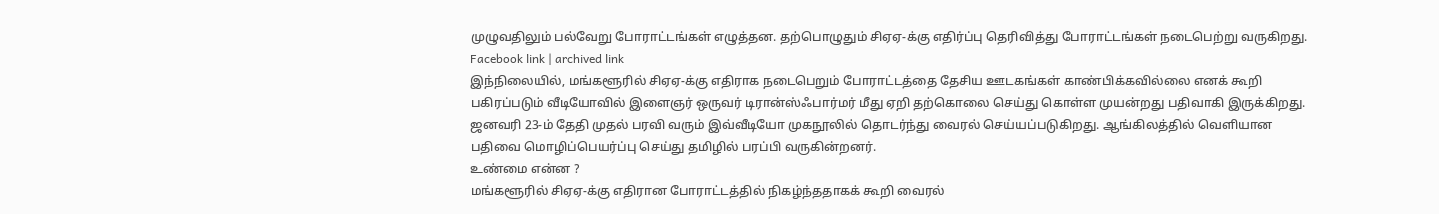முழுவதிலும் பல்வேறு போராட்டங்கள் எழுத்தன. தற்பொழுதும் சிஏஏ-க்கு எதிர்ப்பு தெரிவித்து போராட்டங்கள் நடைபெற்று வருகிறது.
Facebook link | archived link
இந்நிலையில், மங்களூரில் சிஏஏ-க்கு எதிராக நடைபெறும் போராட்டத்தை தேசிய ஊடகங்கள் காண்பிக்கவில்லை எனக் கூறி பகிரப்படும் வீடியோவில் இளைஞர் ஒருவர் டிரான்ஸ்ஃபார்மர் மீது ஏறி தற்கொலை செய்து கொள்ள முயன்றது பதிவாகி இருக்கிறது. ஜனவரி 23-ம் தேதி முதல் பரவி வரும் இவ்வீடியோ முகநூலில் தொடர்ந்து வைரல் செய்யப்படுகிறது. ஆங்கிலத்தில் வெளியான பதிவை மொழிப்பெயர்ப்பு செய்து தமிழில் பரப்பி வருகின்றனர்.
உண்மை என்ன ?
மங்களூரில் சிஏஏ-க்கு எதிரான போராட்டத்தில் நிகழ்ந்ததாகக் கூறி வைரல்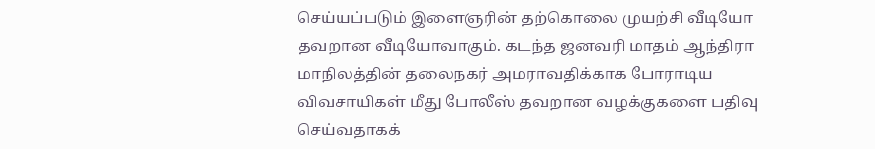செய்யப்படும் இளைஞரின் தற்கொலை முயற்சி வீடியோ தவறான வீடியோவாகும். கடந்த ஜனவரி மாதம் ஆந்திரா மாநிலத்தின் தலைநகர் அமராவதிக்காக போராடிய விவசாயிகள் மீது போலீஸ் தவறான வழக்குகளை பதிவு செய்வதாகக்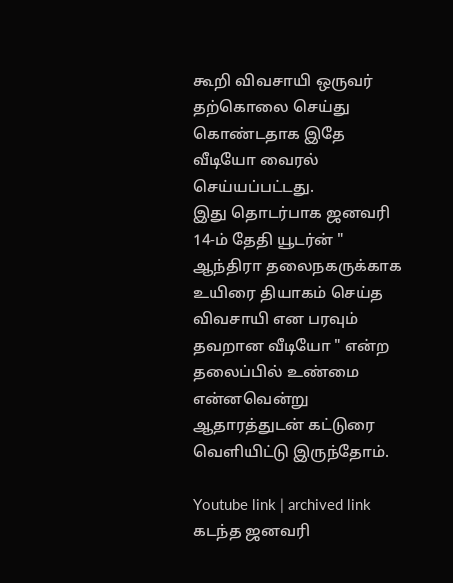கூறி விவசாயி ஒருவர் தற்கொலை செய்து கொண்டதாக இதே வீடியோ வைரல் செய்யப்பட்டது.
இது தொடர்பாக ஜனவரி 14-ம் தேதி யூடர்ன் " ஆந்திரா தலைநகருக்காக உயிரை தியாகம் செய்த விவசாயி என பரவும் தவறான வீடியோ " என்ற தலைப்பில் உண்மை என்னவென்று ஆதாரத்துடன் கட்டுரை வெளியிட்டு இருந்தோம்.

Youtube link | archived link
கடந்த ஜனவரி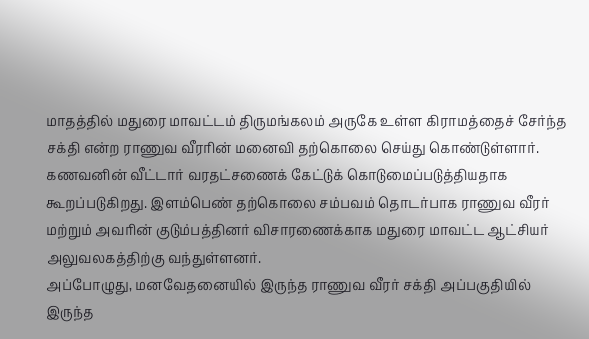மாதத்தில் மதுரை மாவட்டம் திருமங்கலம் அருகே உள்ள கிராமத்தைச் சேர்ந்த சக்தி என்ற ராணுவ வீரரின் மனைவி தற்கொலை செய்து கொண்டுள்ளார். கணவனின் வீட்டார் வரதட்சணைக் கேட்டுக் கொடுமைப்படுத்தியதாக கூறப்படுகிறது. இளம்பெண் தற்கொலை சம்பவம் தொடர்பாக ராணுவ வீரர் மற்றும் அவரின் குடும்பத்தினர் விசாரணைக்காக மதுரை மாவட்ட ஆட்சியர் அலுவலகத்திற்கு வந்துள்ளனர்.
அப்போழுது, மனவேதனையில் இருந்த ராணுவ வீரர் சக்தி அப்பகுதியில் இருந்த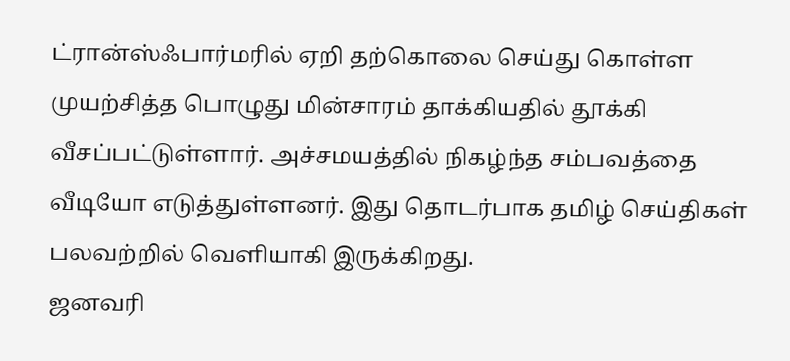ட்ரான்ஸ்ஃபார்மரில் ஏறி தற்கொலை செய்து கொள்ள முயற்சித்த பொழுது மின்சாரம் தாக்கியதில் தூக்கி வீசப்பட்டுள்ளார். அச்சமயத்தில் நிகழ்ந்த சம்பவத்தை வீடியோ எடுத்துள்ளனர். இது தொடர்பாக தமிழ் செய்திகள் பலவற்றில் வெளியாகி இருக்கிறது.
ஜனவரி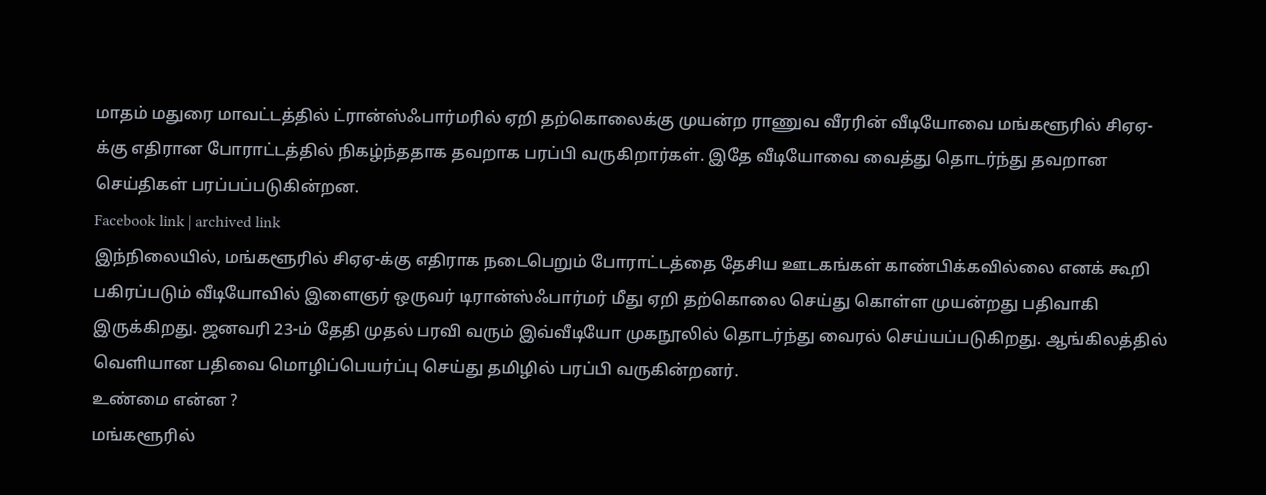மாதம் மதுரை மாவட்டத்தில் ட்ரான்ஸ்ஃபார்மரில் ஏறி தற்கொலைக்கு முயன்ற ராணுவ வீரரின் வீடியோவை மங்களூரில் சிஏஏ-க்கு எதிரான போராட்டத்தில் நிகழ்ந்ததாக தவறாக பரப்பி வருகிறார்கள். இதே வீடியோவை வைத்து தொடர்ந்து தவறான செய்திகள் பரப்பப்படுகின்றன.
Facebook link | archived link
இந்நிலையில், மங்களூரில் சிஏஏ-க்கு எதிராக நடைபெறும் போராட்டத்தை தேசிய ஊடகங்கள் காண்பிக்கவில்லை எனக் கூறி பகிரப்படும் வீடியோவில் இளைஞர் ஒருவர் டிரான்ஸ்ஃபார்மர் மீது ஏறி தற்கொலை செய்து கொள்ள முயன்றது பதிவாகி இருக்கிறது. ஜனவரி 23-ம் தேதி முதல் பரவி வரும் இவ்வீடியோ முகநூலில் தொடர்ந்து வைரல் செய்யப்படுகிறது. ஆங்கிலத்தில் வெளியான பதிவை மொழிப்பெயர்ப்பு செய்து தமிழில் பரப்பி வருகின்றனர்.
உண்மை என்ன ?
மங்களூரில்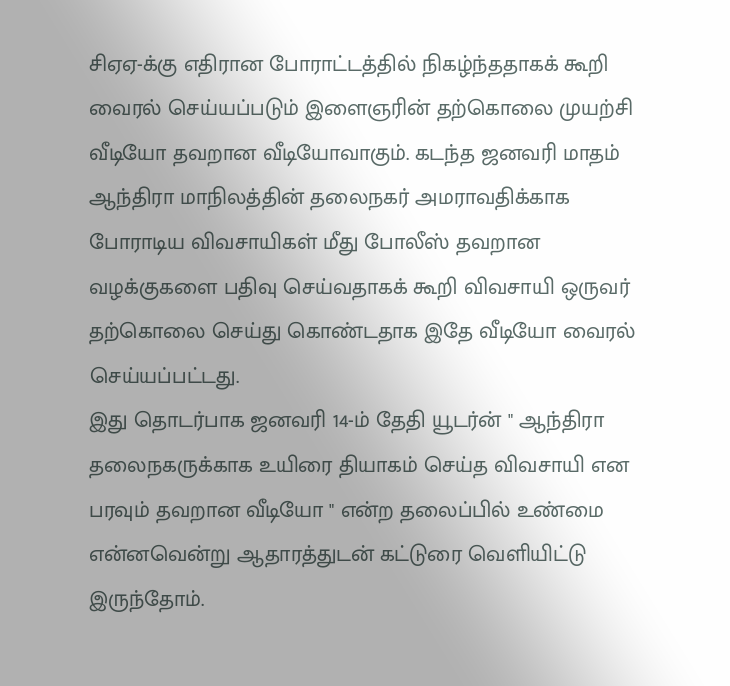சிஏஏ-க்கு எதிரான போராட்டத்தில் நிகழ்ந்ததாகக் கூறி வைரல் செய்யப்படும் இளைஞரின் தற்கொலை முயற்சி வீடியோ தவறான வீடியோவாகும். கடந்த ஜனவரி மாதம் ஆந்திரா மாநிலத்தின் தலைநகர் அமராவதிக்காக போராடிய விவசாயிகள் மீது போலீஸ் தவறான வழக்குகளை பதிவு செய்வதாகக் கூறி விவசாயி ஒருவர் தற்கொலை செய்து கொண்டதாக இதே வீடியோ வைரல் செய்யப்பட்டது.
இது தொடர்பாக ஜனவரி 14-ம் தேதி யூடர்ன் " ஆந்திரா தலைநகருக்காக உயிரை தியாகம் செய்த விவசாயி என பரவும் தவறான வீடியோ " என்ற தலைப்பில் உண்மை என்னவென்று ஆதாரத்துடன் கட்டுரை வெளியிட்டு இருந்தோம்.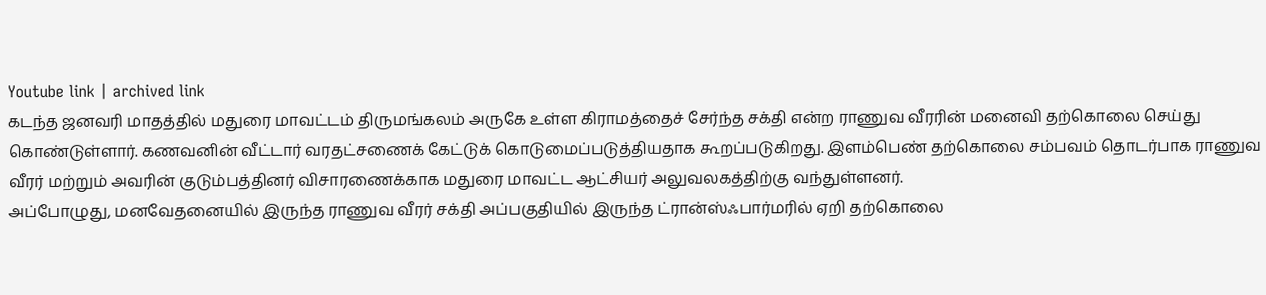Youtube link | archived link
கடந்த ஜனவரி மாதத்தில் மதுரை மாவட்டம் திருமங்கலம் அருகே உள்ள கிராமத்தைச் சேர்ந்த சக்தி என்ற ராணுவ வீரரின் மனைவி தற்கொலை செய்து கொண்டுள்ளார். கணவனின் வீட்டார் வரதட்சணைக் கேட்டுக் கொடுமைப்படுத்தியதாக கூறப்படுகிறது. இளம்பெண் தற்கொலை சம்பவம் தொடர்பாக ராணுவ வீரர் மற்றும் அவரின் குடும்பத்தினர் விசாரணைக்காக மதுரை மாவட்ட ஆட்சியர் அலுவலகத்திற்கு வந்துள்ளனர்.
அப்போழுது, மனவேதனையில் இருந்த ராணுவ வீரர் சக்தி அப்பகுதியில் இருந்த ட்ரான்ஸ்ஃபார்மரில் ஏறி தற்கொலை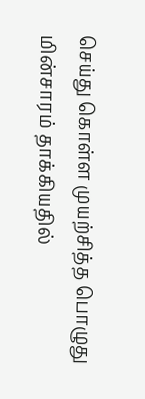செய்து கொள்ள முயற்சித்த பொழுது மின்சாரம் தாக்கியதில்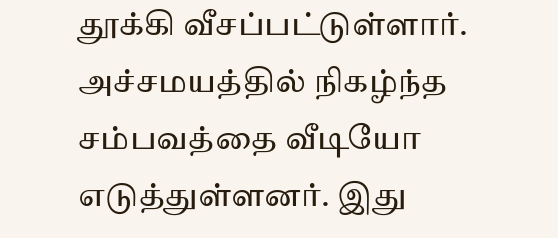தூக்கி வீசப்பட்டுள்ளார். அச்சமயத்தில் நிகழ்ந்த சம்பவத்தை வீடியோ எடுத்துள்ளனர். இது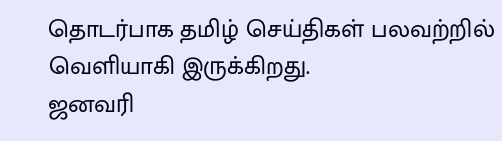தொடர்பாக தமிழ் செய்திகள் பலவற்றில் வெளியாகி இருக்கிறது.
ஜனவரி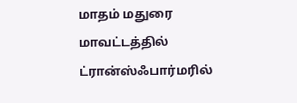மாதம் மதுரை மாவட்டத்தில் ட்ரான்ஸ்ஃபார்மரில்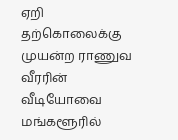ஏறி தற்கொலைக்கு முயன்ற ராணுவ வீரரின் வீடியோவை மங்களூரில்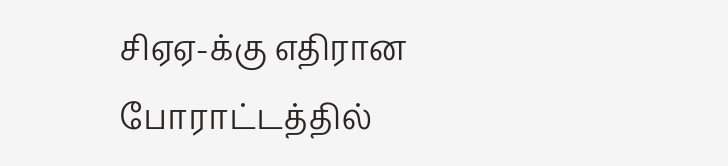சிஏஏ-க்கு எதிரான போராட்டத்தில்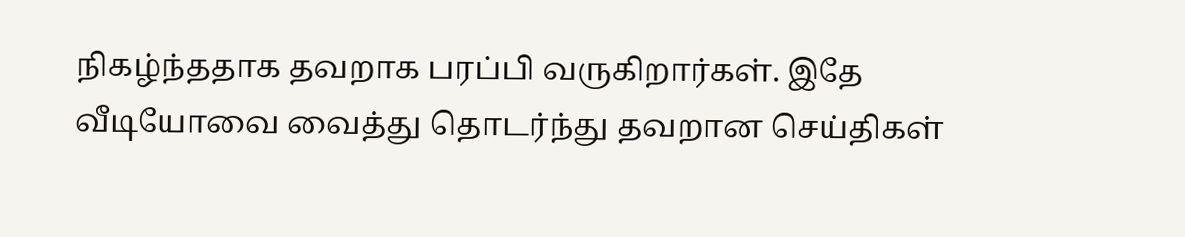நிகழ்ந்ததாக தவறாக பரப்பி வருகிறார்கள். இதே வீடியோவை வைத்து தொடர்ந்து தவறான செய்திகள்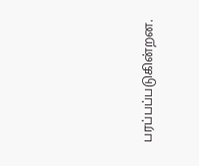பரப்பப்படுகின்றன.